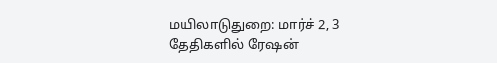மயிலாடுதுறை: மார்ச் 2, 3 தேதிகளில் ரேஷன்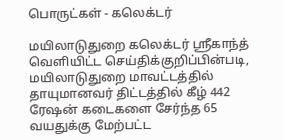பொருட்கள் - கலெக்டர்

மயிலாடுதுறை கலெக்டர் ஸ்ரீகாந்த் வெளியிட்ட செய்திக்குறிப்பின்படி, மயிலாடுதுறை மாவட்டத்தில் தாயுமானவர் திட்டத்தில் கீழ் 442 ரேஷன் கடைகளை சேர்ந்த 65 வயதுக்கு மேற்பட்ட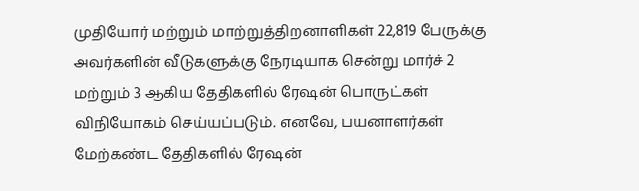முதியோர் மற்றும் மாற்றுத்திறனாளிகள் 22,819 பேருக்கு அவர்களின் வீடுகளுக்கு நேரடியாக சென்று மார்ச் 2 மற்றும் 3 ஆகிய தேதிகளில் ரேஷன் பொருட்கள் விநியோகம் செய்யப்படும். எனவே, பயனாளர்கள் மேற்கண்ட தேதிகளில் ரேஷன்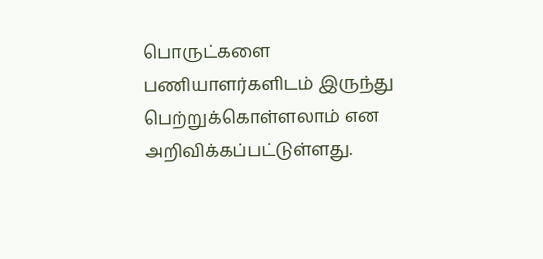பொருட்களை பணியாளர்களிடம் இருந்து பெற்றுக்கொள்ளலாம் என அறிவிக்கப்பட்டுள்ளது.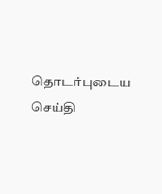தொடர்புடைய செய்தி